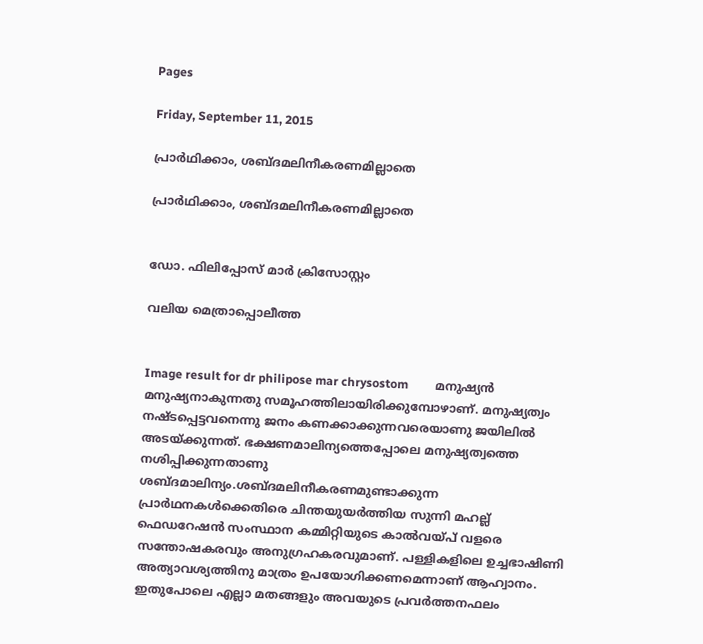Pages

Friday, September 11, 2015

പ്രാർഥിക്കാം, ശബ്ദമലിനീകരണമില്ലാതെ

പ്രാർഥിക്കാം, ശബ്ദമലിനീകരണമില്ലാതെ


ഡോ. ഫിലിപ്പോസ് മാർ ക്രിസോസ്റ്റം

വലിയ മെത്രാപ്പൊലീത്ത


Image result for dr philipose mar chrysostom         മനുഷ്യൻ മനുഷ്യനാകുന്നതു സമൂഹത്തിലായിരിക്കുമ്പോഴാണ്. മനുഷ്യത്വം നഷ്ടപ്പെട്ടവനെന്നു ജനം കണക്കാക്കുന്നവരെയാണു ജയിലിൽ അടയ്ക്കുന്നത്. ഭക്ഷണമാലിന്യത്തെപ്പോലെ മനുഷ്യത്വത്തെ നശിപ്പിക്കുന്നതാണു ശബ്ദമാലിന്യം.ശബ്ദമലിനീകരണമുണ്ടാക്കുന്ന പ്രാർഥനകൾക്കെതിരെ ചിന്തയുയർത്തിയ സുന്നി മഹല്ല് ഫെഡറേഷൻ സംസ്ഥാന കമ്മിറ്റിയുടെ കാൽവയ്പ് വളരെ സന്തോഷകരവും അനുഗ്രഹകരവുമാണ്. പള്ളികളിലെ ഉച്ചഭാഷിണി അത്യാവശ്യത്തിനു മാത്രം ഉപയോഗിക്കണമെന്നാണ് ആഹ്വാനം.
ഇതുപോലെ എല്ലാ മതങ്ങളും അവയുടെ പ്രവർത്തനഫലം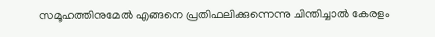സമൂഹത്തിനുമേൽ എങ്ങനെ പ്രതിഫലിക്കുന്നെന്നു ചിന്തിച്ചാൽ കേരളം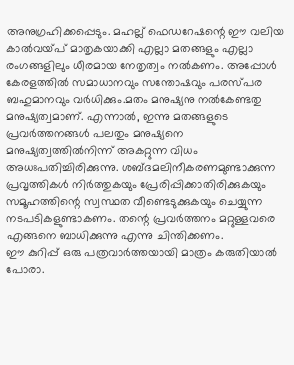അനുഗ്രഹിക്കപ്പെടും. മഹല്ല് ഫെഡറേഷന്റെ ഈ വലിയ കാൽവയ്പ് മാതൃകയാക്കി എല്ലാ മതങ്ങളും എല്ലാ രംഗങ്ങളിലും ധീരമായ നേതൃത്വം നൽകണം. അപ്പോൾ കേരളത്തിൽ സമാധാനവും സന്തോഷവും പരസ്പര ബഹുമാനവും വർധിക്കും.മതം മനുഷ്യനു നൽകേണ്ടതു മനുഷ്യത്വമാണ്. എന്നാൽ, ഇന്നു മതങ്ങളുടെ പ്രവർത്തനങ്ങൾ പലതും മനുഷ്യനെ മനുഷ്യത്വത്തിൽനിന്ന് അകറ്റുന്ന വിധം അധഃപതിച്ചിരിക്കുന്നു. ശബ്ദമലിനീകരണമുണ്ടാക്കുന്ന പ്രവൃത്തികൾ നിർത്തുകയും പ്രേരിപ്പിക്കാതിരിക്കുകയും സമൂഹത്തിന്റെ സ്വസ്ഥത വീണ്ടെടുക്കുകയും ചെയ്യുന്ന നടപടികളുണ്ടാകണം. തന്റെ പ്രവർത്തനം മറ്റുള്ളവരെ എങ്ങനെ ബാധിക്കുന്നു എന്നു ചിന്തിക്കണം.
ഈ കുറിപ്പ് ഒരു പത്രവാർത്തയായി മാത്രം കരുതിയാൽ പോരാ.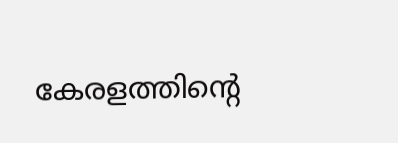കേരളത്തിന്റെ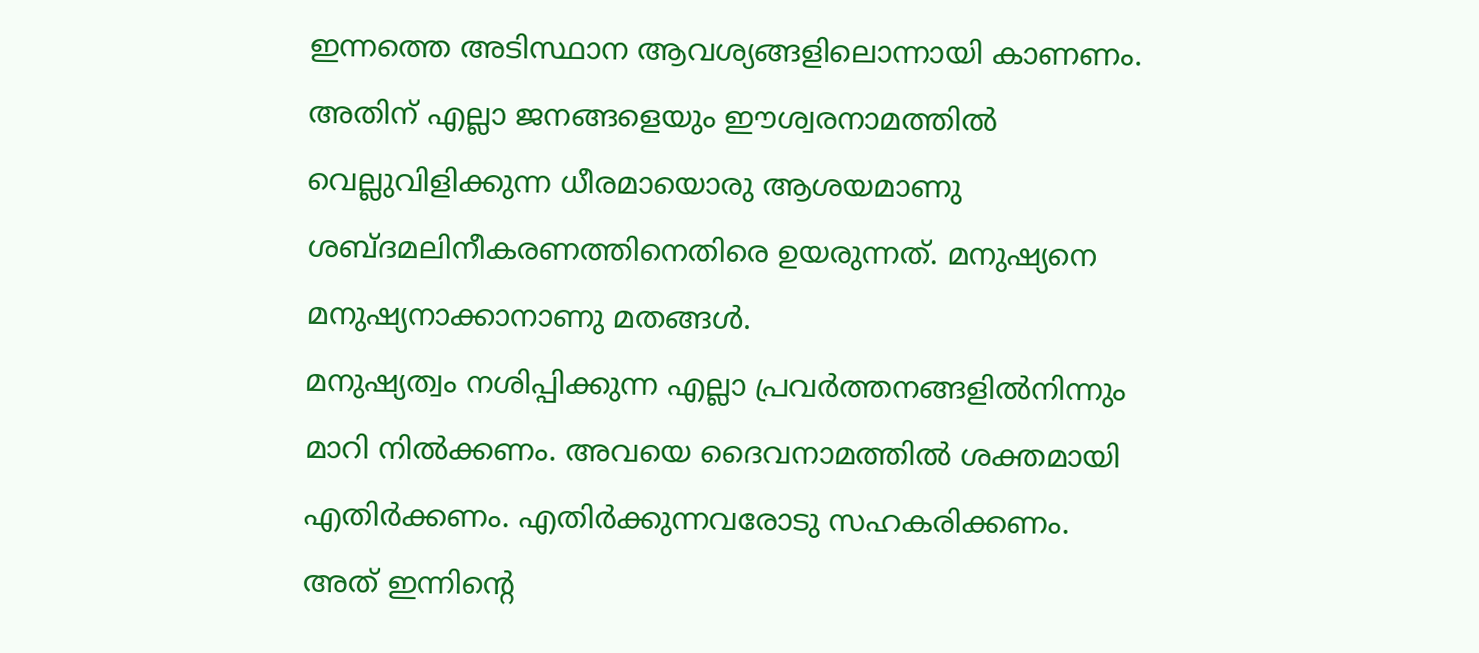ഇന്നത്തെ അടിസ്ഥാന ആവശ്യങ്ങളിലൊന്നായി കാണണം. അതിന് എല്ലാ ജനങ്ങളെയും ഈശ്വരനാമത്തിൽ വെല്ലുവിളിക്കുന്ന ധീരമായൊരു ആശയമാണു ശബ്ദമലിനീകരണത്തിനെതിരെ ഉയരുന്നത്. മനുഷ്യനെ മനുഷ്യനാക്കാനാണു മതങ്ങൾ.
മനുഷ്യത്വം നശിപ്പിക്കുന്ന എല്ലാ പ്രവർത്തനങ്ങളിൽനിന്നും മാറി നിൽക്കണം. അവയെ ദൈവനാമത്തിൽ ശക്തമായി എതിർക്കണം. എതിർക്കുന്നവരോടു സഹകരിക്കണം. അത് ഇന്നിന്റെ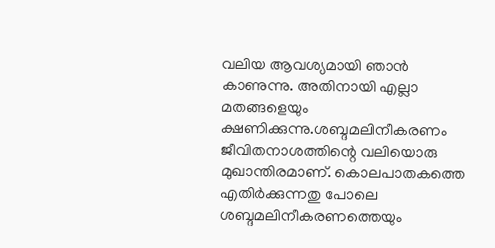വലിയ ആവശ്യമായി ഞാൻ കാണുന്നു. അതിനായി എല്ലാ മതങ്ങളെയും ക്ഷണിക്കുന്നു.ശബ്ദമലിനീകരണം ജീവിതനാശത്തിന്റെ വലിയൊരു മുഖാന്തിരമാണ്. കൊലപാതകത്തെ എതിർക്കുന്നതു പോലെ ശബ്ദമലിനീകരണത്തെയും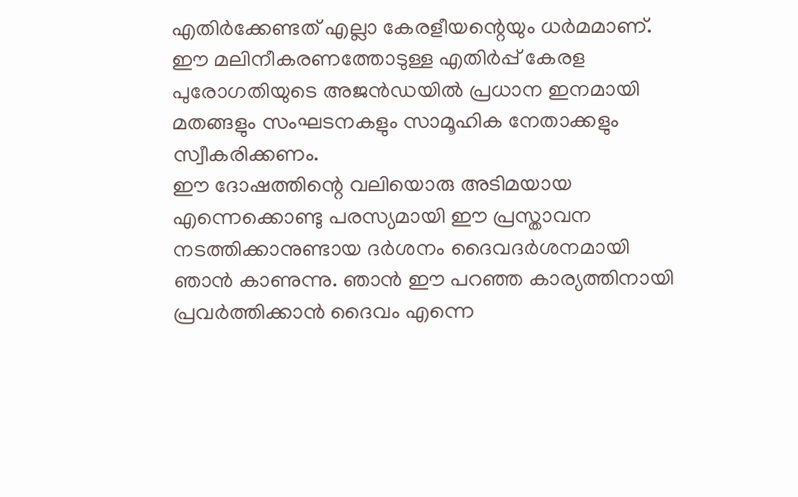എതിർക്കേണ്ടത് എല്ലാ കേരളീയന്റെയും ധർമമാണ്. ഈ മലിനീകരണത്തോടുള്ള എതിർപ്പ് കേരള പുരോഗതിയുടെ അജൻഡയിൽ പ്രധാന ഇനമായി മതങ്ങളും സംഘടനകളും സാമൂഹിക നേതാക്കളും സ്വീകരിക്കണം.
ഈ ദോഷത്തിന്റെ വലിയൊരു അടിമയായ എന്നെക്കൊണ്ടു പരസ്യമായി ഈ പ്രസ്താവന നടത്തിക്കാനുണ്ടായ ദർശനം ദൈവദർശനമായി ഞാൻ കാണുന്നു. ഞാൻ ഈ പറഞ്ഞ കാര്യത്തിനായി പ്രവർത്തിക്കാൻ ദൈവം എന്നെ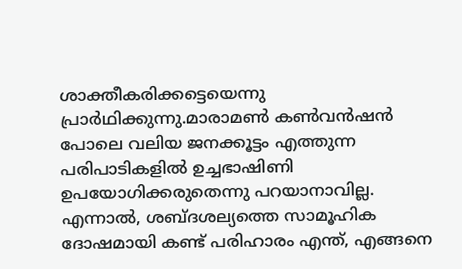ശാക്തീകരിക്കട്ടെയെന്നു പ്രാർഥിക്കുന്നു.മാരാമൺ കൺവൻഷൻ പോലെ വലിയ ജനക്കൂട്ടം എത്തുന്ന പരിപാടികളിൽ ഉച്ചഭാഷിണി ഉപയോഗിക്കരുതെന്നു പറയാനാവില്ല. എന്നാൽ, ശബ്ദശല്യത്തെ സാമൂഹിക ദോഷമായി കണ്ട് പരിഹാരം എന്ത്, എങ്ങനെ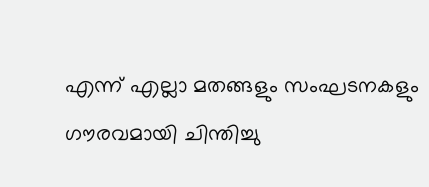എന്ന് എല്ലാ മതങ്ങളും സംഘടനകളും ഗൗരവമായി ചിന്തിച്ചു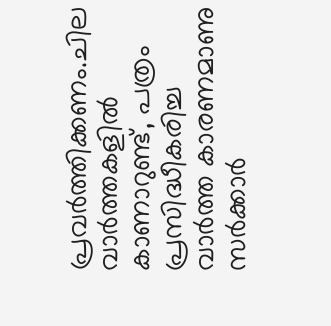പ്രവർത്തിക്കണം.ചില വാർത്തകളിൽ കാണാറുണ്ട്, പത്രം പ്രസിദ്ധീകരിച്ച വാർത്ത കാരണമാണു സർക്കാർ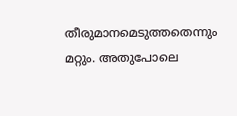തീരുമാനമെടുത്തതെന്നും മറ്റും. അതുപോലെ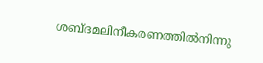ശബ്ദമലിനീകരണത്തിൽനിന്നു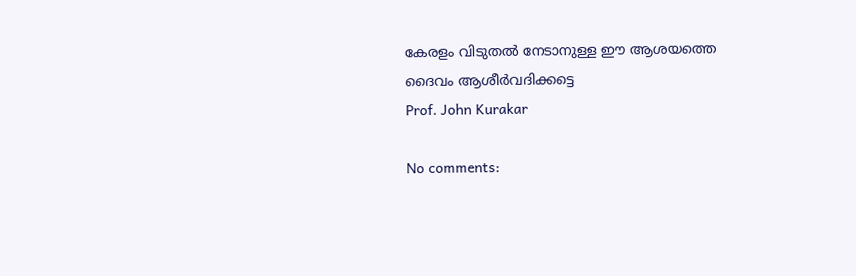കേരളം വിടുതൽ നേടാനുള്ള ഈ ആശയത്തെ ദൈവം ആശീർവദിക്കട്ടെ
Prof. John Kurakar

No comments: